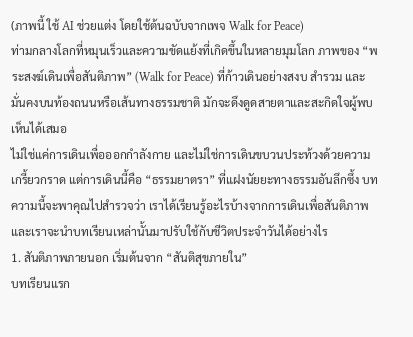(ภาพนี้ ใช้ AI ช่วยแต่ง โดยใช้ต้นฉบับจากเพจ Walk for Peace)
ท่ามกลางโลกที่หมุนเร็วและความขัดแย้งที่เกิดขึ้นในหลายมุมโลก ภาพของ “พระสงฆ์เดินเพื่อสันติภาพ” (Walk for Peace) ที่ก้าวเดินอย่างสงบ สำรวม และมั่นคงบนท้องถนนหรือเส้นทางธรรมชาติ มักจะดึงดูดสายตาและสะกิดใจผู้พบเห็นได้เสมอ
ไม่ใช่แค่การเดินเพื่อออกกำลังกาย และไม่ใช่การเดินขบวนประท้วงด้วยความเกรี้ยวกราด แต่การเดินนี้คือ “ธรรมยาตรา” ที่แฝงนัยยะทางธรรมอันลึกซึ้ง บทความนี้จะพาคุณไปสำรวจว่า เราได้เรียนรู้อะไรบ้างจากการเดินเพื่อสันติภาพ และเราจะนำบทเรียนเหล่านั้นมาปรับใช้กับชีวิตประจำวันได้อย่างไร
1. สันติภาพภายนอก เริ่มต้นจาก “สันติสุขภายใน”
บทเรียนแรก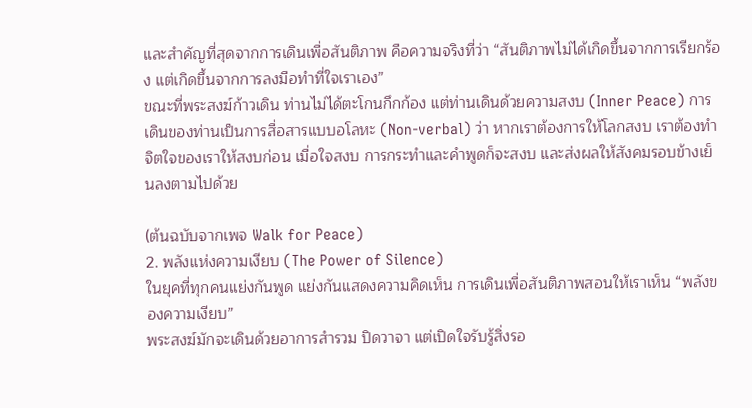และสำคัญที่สุดจากการเดินเพื่อสันติภาพ คือความจริงที่ว่า “สันติภาพไม่ได้เกิดขึ้นจากการเรียกร้อง แต่เกิดขึ้นจากการลงมือทำที่ใจเราเอง”
ขณะที่พระสงฆ์ก้าวเดิน ท่านไม่ได้ตะโกนกึกก้อง แต่ท่านเดินด้วยความสงบ (Inner Peace) การเดินของท่านเป็นการสื่อสารแบบอโลหะ (Non-verbal) ว่า หากเราต้องการให้โลกสงบ เราต้องทำจิตใจของเราให้สงบก่อน เมื่อใจสงบ การกระทำและคำพูดก็จะสงบ และส่งผลให้สังคมรอบข้างเย็นลงตามไปด้วย

(ต้นฉบับจากเพจ Walk for Peace)
2. พลังแห่งความเงียบ (The Power of Silence)
ในยุคที่ทุกคนแย่งกันพูด แย่งกันแสดงความคิดเห็น การเดินเพื่อสันติภาพสอนให้เราเห็น “พลังของความเงียบ”
พระสงฆ์มักจะเดินด้วยอาการสำรวม ปิดวาจา แต่เปิดใจรับรู้สิ่งรอ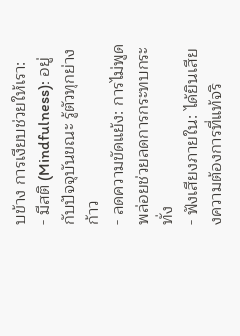บข้าง การเงียบช่วยให้เรา:
- มีสติ (Mindfulness): อยู่กับปัจจุบันขณะ รู้ตัวทุกย่างก้าว
- ลดความขัดแย้ง: การไม่พูดพล่อยช่วยลดการกระทบกระทั่ง
- ฟังเสียงภายใน: ได้ยินเสียงความต้องการที่แท้จริ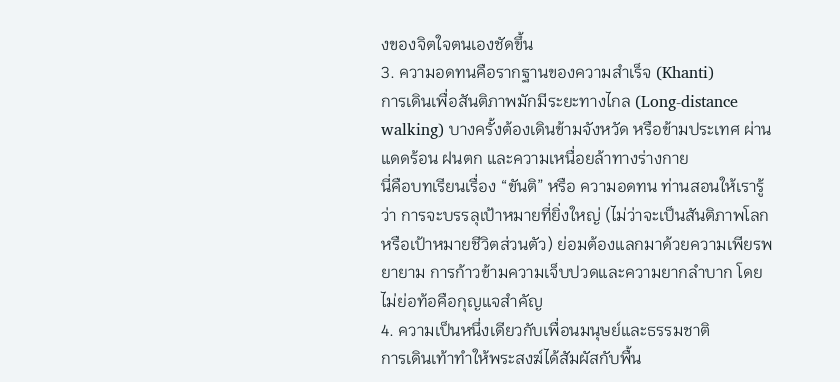งของจิตใจตนเองชัดขึ้น
3. ความอดทนคือรากฐานของความสำเร็จ (Khanti)
การเดินเพื่อสันติภาพมักมีระยะทางไกล (Long-distance walking) บางครั้งต้องเดินข้ามจังหวัด หรือข้ามประเทศ ผ่านแดดร้อน ฝนตก และความเหนื่อยล้าทางร่างกาย
นี่คือบทเรียนเรื่อง “ขันติ” หรือ ความอดทน ท่านสอนให้เรารู้ว่า การจะบรรลุเป้าหมายที่ยิ่งใหญ่ (ไม่ว่าจะเป็นสันติภาพโลก หรือเป้าหมายชีวิตส่วนตัว) ย่อมต้องแลกมาด้วยความเพียรพยายาม การก้าวข้ามความเจ็บปวดและความยากลำบาก โดยไม่ย่อท้อคือกุญแจสำคัญ
4. ความเป็นหนึ่งเดียวกับเพื่อนมนุษย์และธรรมชาติ
การเดินเท้าทำให้พระสงฆ์ได้สัมผัสกับพื้น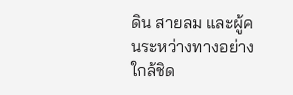ดิน สายลม และผู้คนระหว่างทางอย่างใกล้ชิด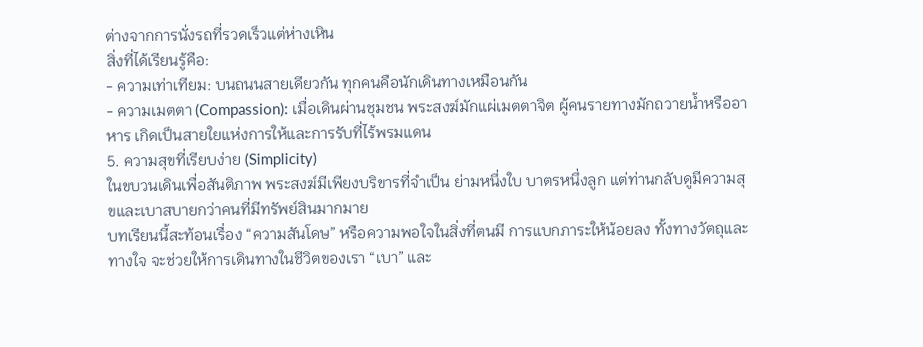ต่างจากการนั่งรถที่รวดเร็วแต่ห่างเหิน
สิ่งที่ได้เรียนรู้คือ:
- ความเท่าเทียม: บนถนนสายเดียวกัน ทุกคนคือนักเดินทางเหมือนกัน
- ความเมตตา (Compassion): เมื่อเดินผ่านชุมชน พระสงฆ์มักแผ่เมตตาจิต ผู้คนรายทางมักถวายน้ำหรืออาหาร เกิดเป็นสายใยแห่งการให้และการรับที่ไร้พรมแดน
5. ความสุขที่เรียบง่าย (Simplicity)
ในขบวนเดินเพื่อสันติภาพ พระสงฆ์มีเพียงบริขารที่จำเป็น ย่ามหนึ่งใบ บาตรหนึ่งลูก แต่ท่านกลับดูมีความสุขและเบาสบายกว่าคนที่มีทรัพย์สินมากมาย
บทเรียนนี้สะท้อนเรื่อง “ความสันโดษ” หรือความพอใจในสิ่งที่ตนมี การแบกภาระให้น้อยลง ทั้งทางวัตถุและทางใจ จะช่วยให้การเดินทางในชีวิตของเรา “เบา” และ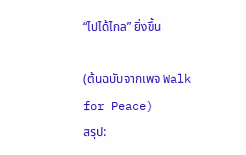“ไปได้ไกล” ยิ่งขึ้น

(ต้นฉบับจากเพจ Walk for Peace)
สรุป: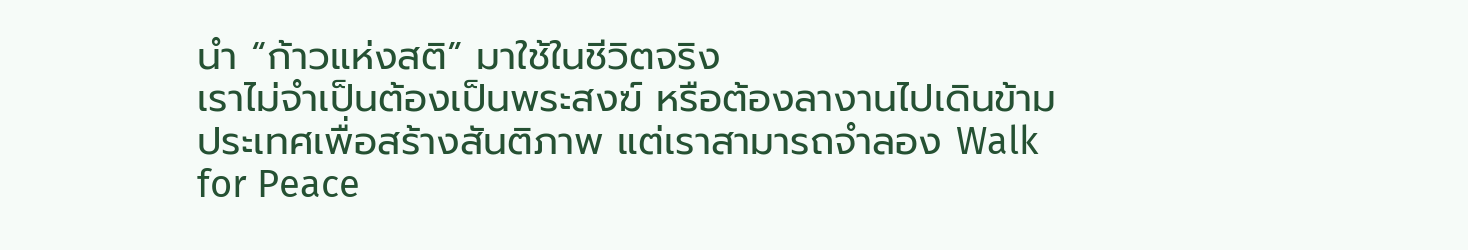นำ “ก้าวแห่งสติ” มาใช้ในชีวิตจริง
เราไม่จำเป็นต้องเป็นพระสงฆ์ หรือต้องลางานไปเดินข้ามประเทศเพื่อสร้างสันติภาพ แต่เราสามารถจำลอง Walk for Peace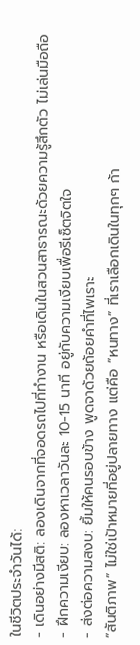ในชีวิตประจำวันได้:
- เดินอย่างมีสติ: ลองเดินจากที่จอดรถไปที่ทำงาน หรือเดินในสวนสาธารณะด้วยความรู้สึกตัว ไม่เล่นมือถือ
- ฝึกความเงียบ: ลองหาเวลาวันละ 10-15 นาที อยู่กับความเงียบเพื่อรีเซ็ตจิตใจ
- ส่งต่อความสงบ: ยิ้มให้คนรอบข้าง พูดจาด้วยถ้อยคำที่ไพเราะ
“สันติภาพ” ไม่ใช่เป้าหมายที่อยู่ปลายทาง แต่คือ “หนทาง” ที่เราเลือกเดินในทุกๆ ก้า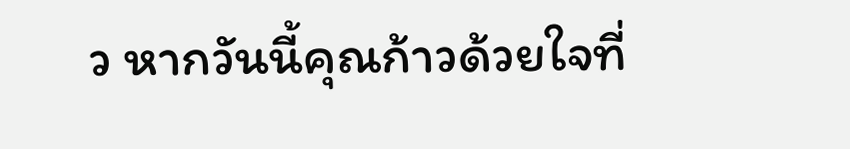ว หากวันนี้คุณก้าวด้วยใจที่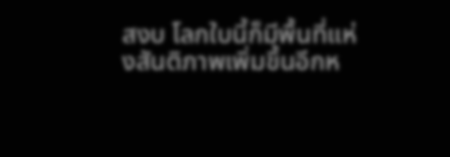สงบ โลกใบนี้ก็มีพื้นที่แห่งสันติภาพเพิ่มขึ้นอีกห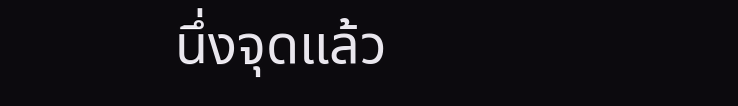นึ่งจุดแล้ว